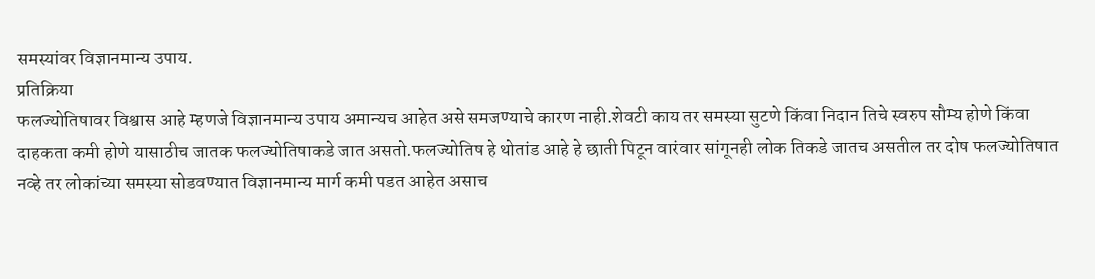समस्यांवर विज्ञानमान्य उपाय.
प्रतिक्रिया
फलज्योतिषावर विश्वास आहे म्हणजे विज्ञानमान्य उपाय अमान्यच आहेत असे समजण्याचे कारण नाही.शेवटी काय तर समस्या सुटणे किंवा निदान तिचे स्वरुप सौम्य होणे किंवा दाहकता कमी होणे यासाठीच जातक फलज्योतिषाकडे जात असतो.फलज्योतिष हे थोतांड आहे हे छाती पिटून वारंवार सांगूनही लोक तिकडे जातच असतील तर दोष फलज्योतिषात नव्हे तर लोकांच्या समस्या सोडवण्यात विज्ञानमान्य मार्ग कमी पडत आहेत असाच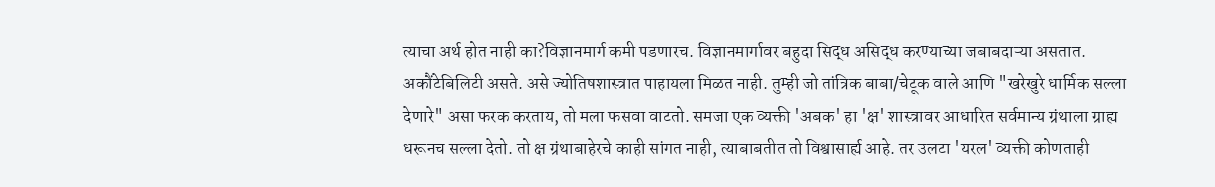त्याचा अर्थ होत नाही का?विज्ञानमार्ग कमी पडणारच. विज्ञानमार्गावर बहुदा सिद्ध असिद्ध करण्याच्या जबाबदाऱ्या असतात. अकौंटेबिलिटी असते. असे ज्योतिषशास्त्रात पाहायला मिळत नाही. तुम्ही जो तांत्रिक बाबा/चेटूक वाले आणि "खरेखुरे धार्मिक सल्ला देणारे" असा फरक करताय, तो मला फसवा वाटतो. समजा एक व्यक्ती 'अबक' हा 'क्ष' शास्त्रावर आधारित सर्वमान्य ग्रंथाला ग्राह्य धरूनच सल्ला देतो. तो क्ष ग्रंथाबाहेरचे काही सांगत नाही, त्याबाबतीत तो विश्वासार्ह्य आहे. तर उलटा 'यरल' व्यक्ती कोणताही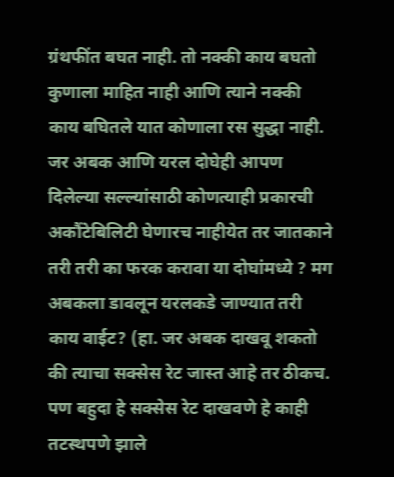ग्रंथफींत बघत नाही. तो नक्की काय बघतो कुणाला माहित नाही आणि त्याने नक्की काय बघितले यात कोणाला रस सुद्धा नाही. जर अबक आणि यरल दोघेही आपण दिलेल्या सल्ल्यांसाठी कोणत्याही प्रकारची अकौंटेबिलिटी घेणारच नाहीयेत तर जातकाने तरी तरी का फरक करावा या दोघांमध्ये ? मग अबकला डावलून यरलकडे जाण्यात तरी काय वाईट? (हा. जर अबक दाखवू शकतो की त्याचा सक्सेस रेट जास्त आहे तर ठीकच. पण बहुदा हे सक्सेस रेट दाखवणे हे काही तटस्थपणे झाले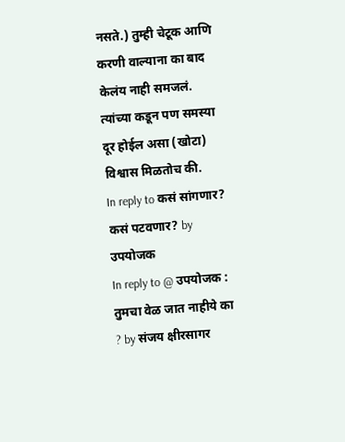नसते.) तुम्ही चेटूक आणि करणी वाल्याना का बाद केलंय नाही समजलं. त्यांच्या कडून पण समस्या दूर होईल असा (खोटा) विश्वास मिळतोच की.
In reply to कसं सांगणार? कसं पटवणार? by उपयोजक
In reply to @ उपयोजक : तुमचा वेळ जात नाहीये का ? by संजय क्षीरसागर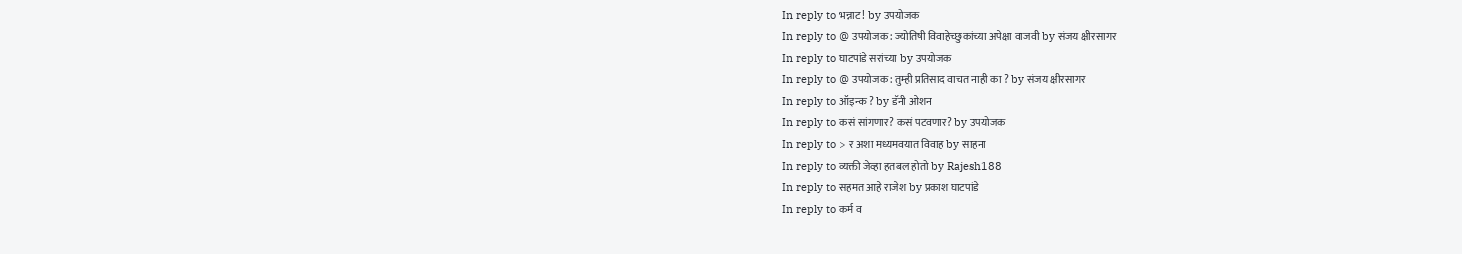In reply to भन्नाट! by उपयोजक
In reply to @ उपयोजक : ज्योतिषी विवाहेच्छुकांच्या अपेक्षा वाजवी by संजय क्षीरसागर
In reply to घाटपांडे सरांच्या by उपयोजक
In reply to @ उपयोजक : तुम्ही प्रतिसाद वाचत नाही का ? by संजय क्षीरसागर
In reply to ऑइन्क ? by डॅनी ओशन
In reply to कसं सांगणार? कसं पटवणार? by उपयोजक
In reply to > र अशा मध्यमवयात विवाह by साहना
In reply to व्यक्ती जेव्हा हतबल होतो by Rajesh188
In reply to सहमत आहे राजेश by प्रकाश घाटपांडे
In reply to कर्म व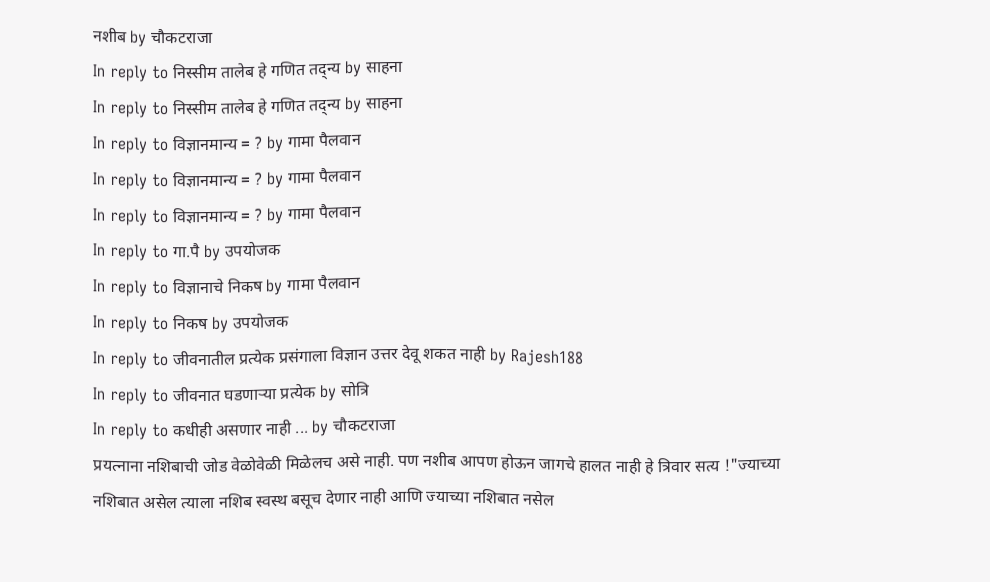नशीब by चौकटराजा
In reply to निस्सीम तालेब हे गणित तद्न्य by साहना
In reply to निस्सीम तालेब हे गणित तद्न्य by साहना
In reply to विज्ञानमान्य = ? by गामा पैलवान
In reply to विज्ञानमान्य = ? by गामा पैलवान
In reply to विज्ञानमान्य = ? by गामा पैलवान
In reply to गा.पै by उपयोजक
In reply to विज्ञानाचे निकष by गामा पैलवान
In reply to निकष by उपयोजक
In reply to जीवनातील प्रत्येक प्रसंगाला विज्ञान उत्तर देवू शकत नाही by Rajesh188
In reply to जीवनात घडणाऱ्या प्रत्येक by सोत्रि
In reply to कधीही असणार नाही ... by चौकटराजा
प्रयत्नाना नशिबाची जोड वेळोवेळी मिळेलच असे नाही. पण नशीब आपण होऊन जागचे हालत नाही हे त्रिवार सत्य !"ज्याच्या नशिबात असेल त्याला नशिब स्वस्थ बसूच देणार नाही आणि ज्याच्या नशिबात नसेल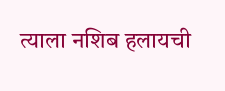त्याला नशिब हलायची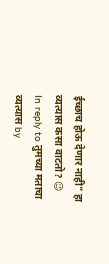ईच्छाच होऊ देणार नाही" हा व्यत्यास कसा वाटतो? 😉
In reply to तुमच्या मताचा व्यत्यास by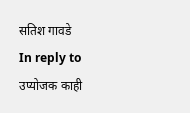सतिश गावडे
In reply to उप्योजक काही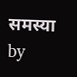समस्या by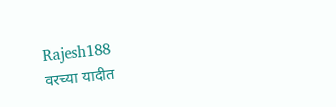Rajesh188
वरच्या यादीत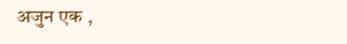अजुन एक ,